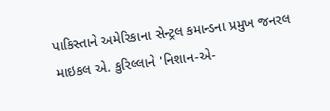પાકિસ્તાને અમેરિકાના સેન્ટ્રલ કમાન્ડના પ્રમુખ જનરલ માઇકલ એ. કુરિલ્લાને 'નિશાન-એ-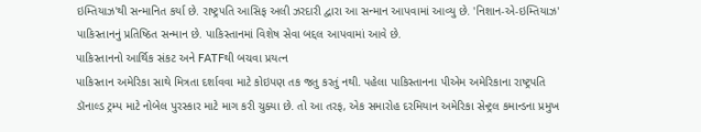ઇમ્તિયાઝ'થી સન્માનિત કર્યા છે. રાષ્ટ્રપતિ આસિફ અલી ઝરદારી દ્વારા આ સન્માન આપવામાં આવ્યુ છે. 'નિશાન-એ-ઇમ્તિયાઝ' પાકિસ્તાનનું પ્રતિષ્ઠિત સન્માન છે. પાકિસ્તાનમાં વિશેષ સેવા બદ્દલ આપવામાં આવે છે.
પાકિસ્તાનનો આર્થિક સંકટ અને FATFથી બચવા પ્રયત્ન
પાકિસ્તાન અમેરિકા સાથે મિત્રતા દર્શાવવા માટે કોઇપણ તક જતુ કરતું નથી. પહેલા પાકિસ્તાનના પીએમ અમેરિકાના રાષ્ટ્રપતિ ડૉનાલ્ડ ટ્રમ્પ માટે નોબેલ પુરસ્કાર માટે માગ કરી ચુક્યા છે. તો આ તરફ, એક સમારોહ દરમિયાન અમેરિકા સેન્ટ્રલ કમાન્ડના પ્રમુખ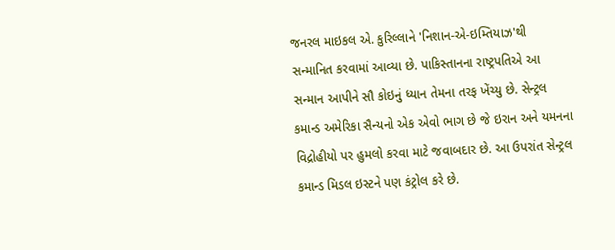જનરલ માઇકલ એ. કુરિલ્લાને 'નિશાન-એ-ઇમ્તિયાઝ'થી સન્માનિત કરવામાં આવ્યા છે. પાકિસ્તાનના રાષ્ટ્રપતિએ આ સન્માન આપીને સૌ કોઇનું ધ્યાન તેમના તરફ ખેંચ્યુ છે. સેન્ટ્રલ કમાન્ડ અમેરિકા સૈન્યનો એક એવો ભાગ છે જે ઇરાન અને યમનના વિદ્રોહીયો પર હુમલો કરવા માટે જવાબદાર છે. આ ઉપરાંત સેન્ટ્રલ કમાન્ડ મિડલ ઇસ્ટને પણ કંટ્રોલ કરે છે.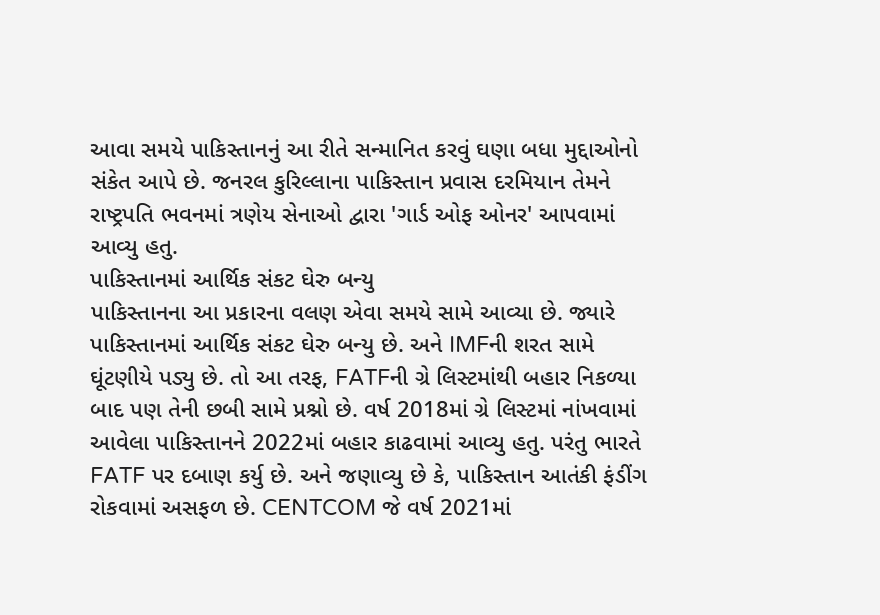આવા સમયે પાકિસ્તાનનું આ રીતે સન્માનિત કરવું ઘણા બધા મુદ્દાઓનો સંકેત આપે છે. જનરલ કુરિલ્લાના પાકિસ્તાન પ્રવાસ દરમિયાન તેમને રાષ્ટ્રપતિ ભવનમાં ત્રણેય સેનાઓ દ્વારા 'ગાર્ડ ઓફ ઓનર' આપવામાં આવ્યુ હતુ.
પાકિસ્તાનમાં આર્થિક સંકટ ઘેરુ બન્યુ
પાકિસ્તાનના આ પ્રકારના વલણ એવા સમયે સામે આવ્યા છે. જ્યારે પાકિસ્તાનમાં આર્થિક સંકટ ઘેરુ બન્યુ છે. અને IMFની શરત સામે ઘૂંટણીયે પડ્યુ છે. તો આ તરફ, FATFની ગ્રે લિસ્ટમાંથી બહાર નિકળ્યા બાદ પણ તેની છબી સામે પ્રશ્નો છે. વર્ષ 2018માં ગ્રે લિસ્ટમાં નાંખવામાં આવેલા પાકિસ્તાનને 2022માં બહાર કાઢવામાં આવ્યુ હતુ. પરંતુ ભારતે FATF પર દબાણ કર્યુ છે. અને જણાવ્યુ છે કે, પાકિસ્તાન આતંકી ફંડીંગ રોકવામાં અસફળ છે. CENTCOM જે વર્ષ 2021માં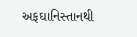અફઘાનિસ્તાનથી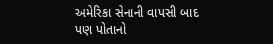અમેરિકા સેનાની વાપસી બાદ પણ પોતાનો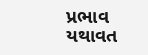પ્રભાવ યથાવત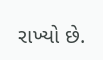રાખ્યો છે.